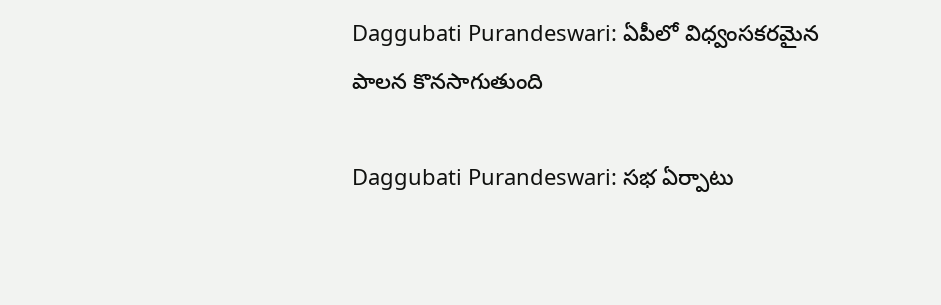Daggubati Purandeswari: ఏపీలో విధ్వంసకరమైన పాలన కొనసాగుతుంది

Daggubati Purandeswari: సభ ఏర్పాటు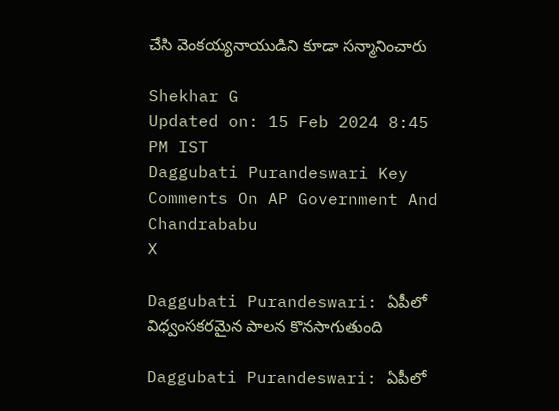చేసి వెంకయ్యనాయుడిని కూడా సన్మానించారు

Shekhar G
Updated on: 15 Feb 2024 8:45 PM IST
Daggubati Purandeswari Key Comments On AP Government And Chandrababu
X

Daggubati Purandeswari: ఏపీలో విధ్వంసకరమైన పాలన కొనసాగుతుంది

Daggubati Purandeswari: ఏపీలో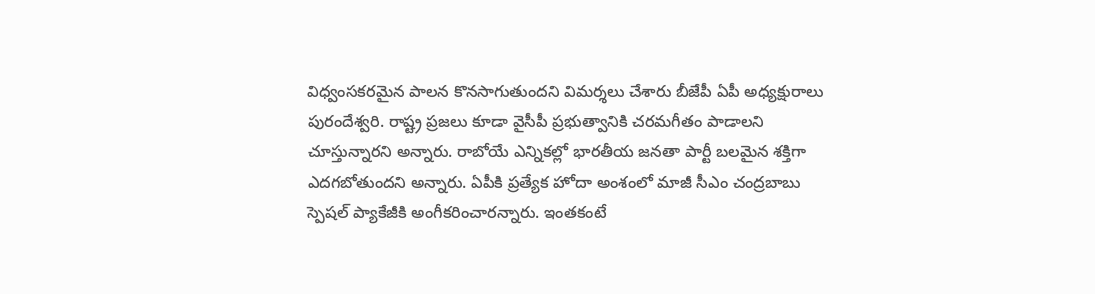విధ్వంసకరమైన పాలన కొనసాగుతుందని విమర్శలు చేశారు బీజేపీ ఏపీ అధ్యక్షురాలు పురందేశ్వరి. రాష్ట్ర ప్రజలు కూడా వైసీపీ ప్రభుత్వానికి చరమగీతం పాడాలని చూస్తున్నారని అన్నారు. రాబోయే ఎన్నికల్లో భారతీయ జనతా పార్టీ బలమైన శక్తిగా ఎదగబోతుందని అన్నారు. ఏపీకి ప్రత్యేక హోదా అంశంలో మాజీ సీఎం చంద్రబాబు స్పెషల్ ప్యాకేజీకి అంగీకరించారన్నారు. ఇంతకంటే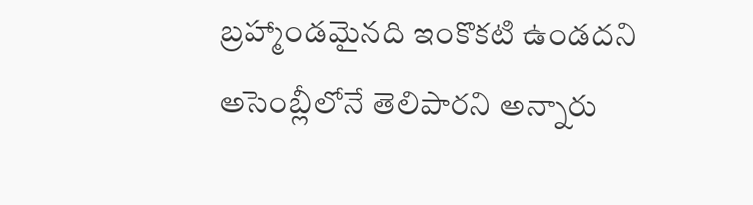బ్రహ్మాండమైనది ఇంకొకటి ఉండదని అసెంబ్లీలోనే తెలిపారని అన్నారు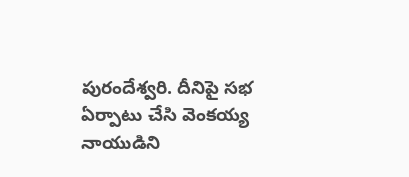పురందేశ్వరి. దీనిపై సభ ఏర్పాటు చేసి వెంకయ్య నాయుడిని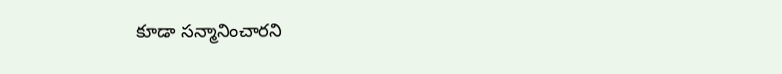కూడా సన్మానించారని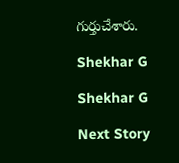గుర్తుచేశారు.

Shekhar G

Shekhar G

Next Story